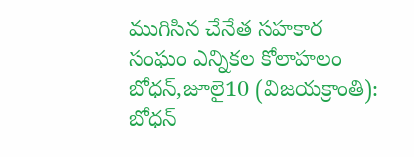ముగిసిన చేనేత సహకార సంఘం ఎన్నికల కోలాహలం
బోధన్,జూలై10 (విజయక్రాంతి): బోధన్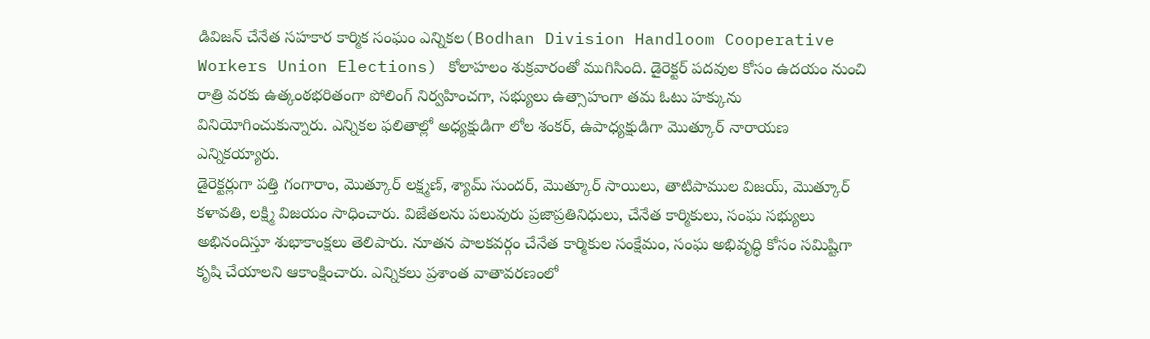డివిజన్ చేనేత సహకార కార్మిక సంఘం ఎన్నికల(Bodhan Division Handloom Cooperative Workers Union Elections) కోలాహలం శుక్రవారంతో ముగిసింది. డైరెక్టర్ పదవుల కోసం ఉదయం నుంచి రాత్రి వరకు ఉత్కంఠభరితంగా పోలింగ్ నిర్వహించగా, సభ్యులు ఉత్సాహంగా తమ ఓటు హక్కును వినియోగించుకున్నారు. ఎన్నికల ఫలితాల్లో అధ్యక్షుడిగా లోల శంకర్, ఉపాధ్యక్షుడిగా మొత్కూర్ నారాయణ ఎన్నికయ్యారు.
డైరెక్టర్లుగా పత్తి గంగారాం, మొత్కూర్ లక్ష్మణ్, శ్యామ్ సుందర్, మొత్కూర్ సాయిలు, తాటిపాముల విజయ్, మొత్కూర్ కళావతి, లక్ష్మి విజయం సాధించారు. విజేతలను పలువురు ప్రజాప్రతినిధులు, చేనేత కార్మికులు, సంఘ సభ్యులు అభినందిస్తూ శుభాకాంక్షలు తెలిపారు. నూతన పాలకవర్గం చేనేత కార్మికుల సంక్షేమం, సంఘ అభివృద్ధి కోసం సమిష్టిగా కృషి చేయాలని ఆకాంక్షించారు. ఎన్నికలు ప్రశాంత వాతావరణంలో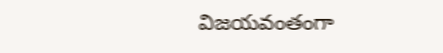విజయవంతంగా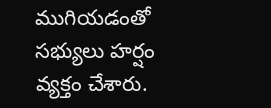ముగియడంతో సభ్యులు హర్షం వ్యక్తం చేశారు.